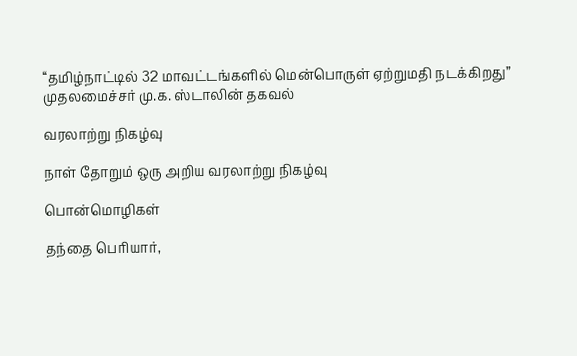‘‘தமிழ்நாட்டில் 32 மாவட்டங்களில் மென்பொருள் ஏற்றுமதி நடக்கிறது” முதலமைச்சர் மு.க. ஸ்டாலின் தகவல்

வரலாற்று நிகழ்வு

நாள் தோறும் ஒரு அறிய வரலாற்று நிகழ்வு

பொன்மொழிகள்

தந்தை பெரியார்,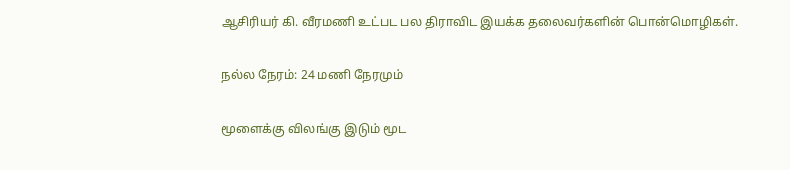ஆசிரியர் கி. வீரமணி உட்பட பல திராவிட இயக்க தலைவர்களின் பொன்மொழிகள்.

நல்ல நேரம்: 24 மணி நேரமும்

மூளைக்கு விலங்கு இடும் மூட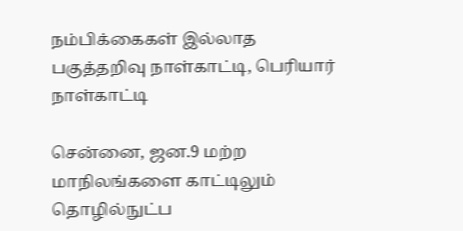நம்பிக்கைகள் இல்லாத பகுத்தறிவு நாள்காட்டி, பெரியார் நாள்காட்டி

சென்னை, ஜன.9 மற்ற மாநிலங்களை காட்டிலும் தொழில்நுட்ப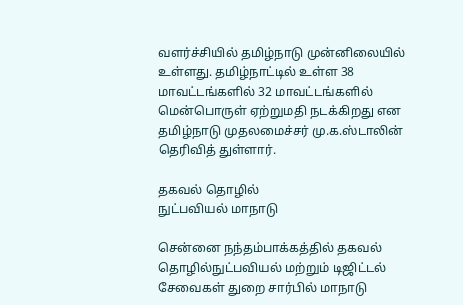வளர்ச்சியில் தமிழ்நாடு முன்னிலையில் உள்ளது. தமிழ்நாட்டில் உள்ள 38 மாவட்டங்களில் 32 மாவட்டங்களில் மென்பொருள் ஏற்றுமதி நடக்கிறது என தமிழ்நாடு முதலமைச்சர் மு.க.ஸ்டாலின் தெரிவித் துள்ளார்.

தகவல் தொழில்
நுட்பவியல் மாநாடு

சென்னை நந்தம்பாக்கத்தில் தகவல் தொழில்நுட்பவியல் மற்றும் டிஜிட்டல் சேவைகள் துறை சார்பில் மாநாடு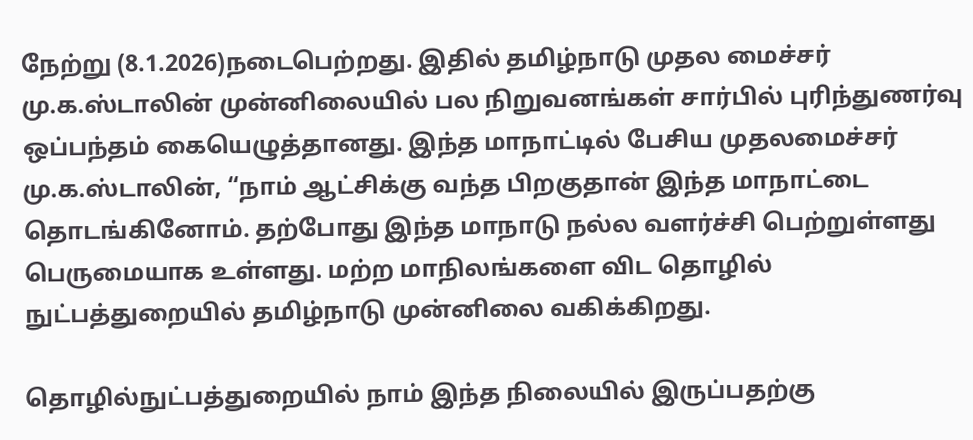நேற்று (8.1.2026)நடைபெற்றது. இதில் தமிழ்நாடு முதல மைச்சர் மு.க.ஸ்டாலின் முன்னிலையில் பல நிறுவனங்கள் சார்பில் புரிந்துணர்வு ஒப்பந்தம் கையெழுத்தானது. இந்த மாநாட்டில் பேசிய முதலமைச்சர் மு.க.ஸ்டாலின், “நாம் ஆட்சிக்கு வந்த பிறகுதான் இந்த மாநாட்டை தொடங்கினோம். தற்போது இந்த மாநாடு நல்ல வளர்ச்சி பெற்றுள்ளது பெருமையாக உள்ளது. மற்ற மாநிலங்களை விட தொழில் நுட்பத்துறையில் தமிழ்நாடு முன்னிலை வகிக்கிறது.

தொழில்நுட்பத்துறையில் நாம் இந்த நிலையில் இருப்பதற்கு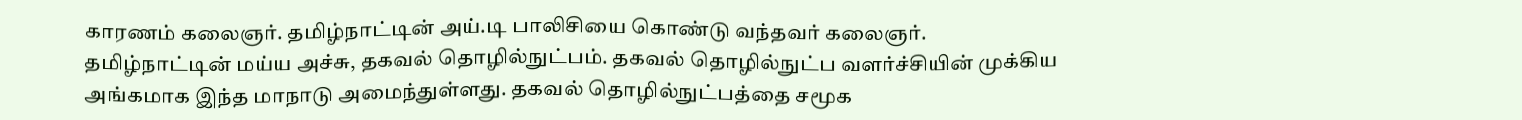காரணம் கலைஞர். தமிழ்நாட்டின் அய்.டி பாலிசியை கொண்டு வந்தவர் கலைஞர். தமிழ்நாட்டின் மய்ய அச்சு, தகவல் தொழில்நுட்பம். தகவல் தொழில்நுட்ப வளர்ச்சியின் முக்கிய அங்கமாக இந்த மாநாடு அமைந்துள்ளது. தகவல் தொழில்நுட்பத்தை சமூக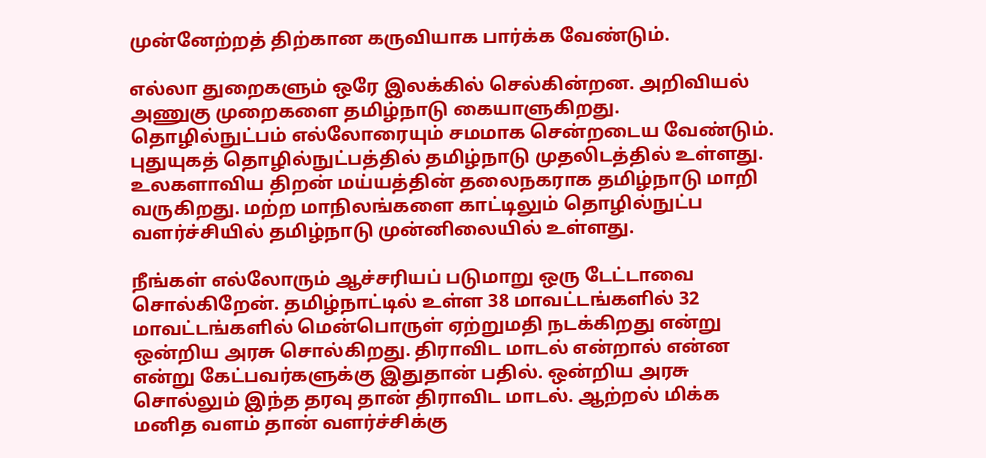முன்னேற்றத் திற்கான கருவியாக பார்க்க வேண்டும்.

எல்லா துறைகளும் ஒரே இலக்கில் செல்கின்றன. அறிவியல் அணுகு முறைகளை தமிழ்நாடு கையாளுகிறது. தொழில்நுட்பம் எல்லோரையும் சமமாக சென்றடைய வேண்டும். புதுயுகத் தொழில்நுட்பத்தில் தமிழ்நாடு முதலிடத்தில் உள்ளது. உலகளாவிய திறன் மய்யத்தின் தலைநகராக தமிழ்நாடு மாறி வருகிறது. மற்ற மாநிலங்களை காட்டிலும் தொழில்நுட்ப வளர்ச்சியில் தமிழ்நாடு முன்னிலையில் உள்ளது.

நீங்கள் எல்லோரும் ஆச்சரியப் படுமாறு ஒரு டேட்டாவை சொல்கிறேன். தமிழ்நாட்டில் உள்ள 38 மாவட்டங்களில் 32 மாவட்டங்களில் மென்பொருள் ஏற்றுமதி நடக்கிறது என்று ஒன்றிய அரசு சொல்கிறது. திராவிட மாடல் என்றால் என்ன என்று கேட்பவர்களுக்கு இதுதான் பதில். ஒன்றிய அரசு சொல்லும் இந்த தரவு தான் திராவிட மாடல். ஆற்றல் மிக்க மனித வளம் தான் வளர்ச்சிக்கு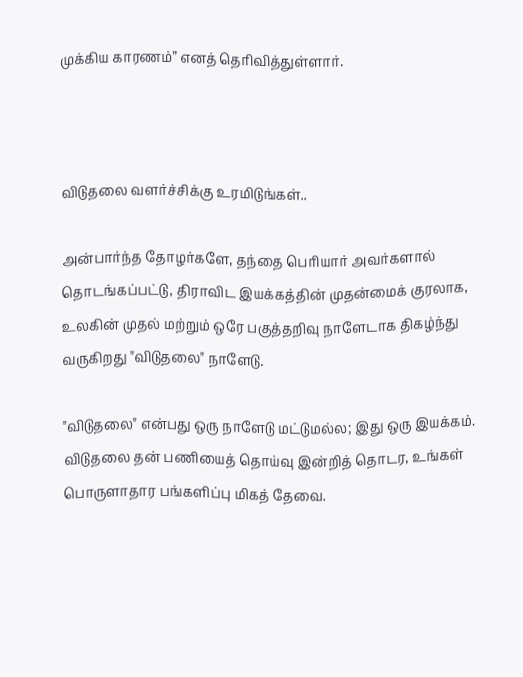முக்கிய காரணம்” எனத் தெரிவித்துள்ளார்.



விடுதலை வளர்ச்சிக்கு உரமிடுங்கள்..

அன்பார்ந்த தோழர்களே, தந்தை பெரியார் அவர்களால் தொடங்கப்பட்டு, திராவிட இயக்கத்தின் முதன்மைக் குரலாக, உலகின் முதல் மற்றும் ஒரே பகுத்தறிவு நாளேடாக திகழ்ந்து வருகிறது "விடுதலை" நாளேடு.

"விடுதலை" என்பது ஒரு நாளேடு மட்டுமல்ல; இது ஒரு இயக்கம். விடுதலை தன் பணியைத் தொய்வு இன்றித் தொடர, உங்கள் பொருளாதார பங்களிப்பு மிகத் தேவை.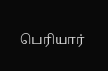பெரியார்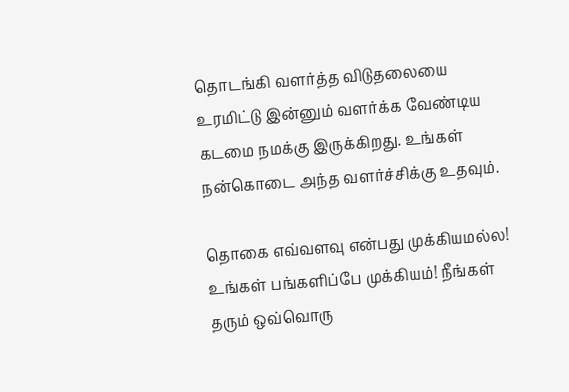தொடங்கி வளர்த்த விடுதலையை உரமிட்டு இன்னும் வளர்க்க வேண்டிய கடமை நமக்கு இருக்கிறது. உங்கள் நன்கொடை அந்த வளர்ச்சிக்கு உதவும்.

தொகை எவ்வளவு என்பது முக்கியமல்ல! உங்கள் பங்களிப்பே முக்கியம்! நீங்கள் தரும் ஒவ்வொரு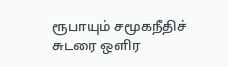ரூபாயும் சமூகநீதிச் சுடரை ஒளிர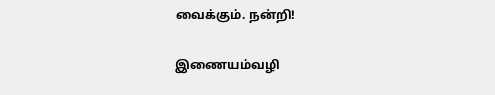வைக்கும். நன்றி!

இணையம்வழி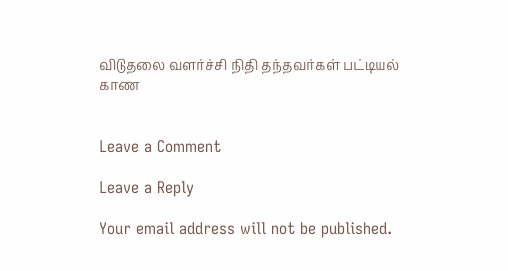விடுதலை வளர்ச்சி நிதி தந்தவர்கள் பட்டியல் காண


Leave a Comment

Leave a Reply

Your email address will not be published.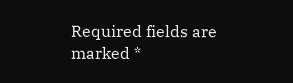Required fields are marked *